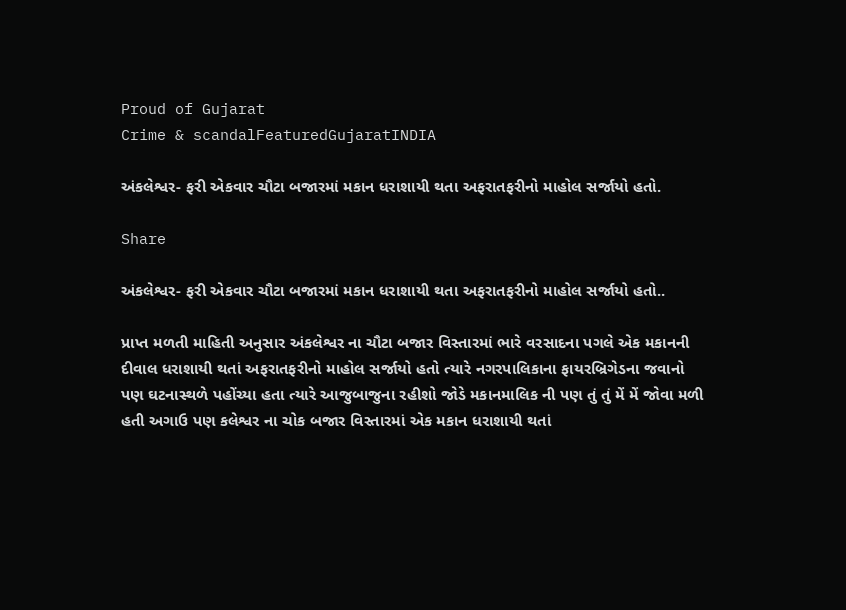Proud of Gujarat
Crime & scandalFeaturedGujaratINDIA

અંકલેશ્વર- ફરી એકવાર ચૌટા બજારમાં મકાન ધરાશાયી થતા અફરાતફરીનો માહોલ સર્જાયો હતો.

Share

અંકલેશ્વર- ફરી એકવાર ચૌટા બજારમાં મકાન ધરાશાયી થતા અફરાતફરીનો માહોલ સર્જાયો હતો..

પ્રાપ્ત મળતી માહિતી અનુસાર અંકલેશ્વર ના ચૌટા બજાર વિસ્તારમાં ભારે વરસાદના પગલે એક મકાનની દીવાલ ધરાશાયી થતાં અફરાતફરીનો માહોલ સર્જાયો હતો ત્યારે નગરપાલિકાના ફાયરબ્રિગેડના જવાનો પણ ઘટનાસ્થળે પહોંચ્યા હતા ત્યારે આજુબાજુના રહીશો જોડે મકાનમાલિક ની પણ તું તું મેં મેં જોવા મળી હતી અગાઉ પણ કલેશ્વર ના ચોક બજાર વિસ્તારમાં એક મકાન ધરાશાયી થતાં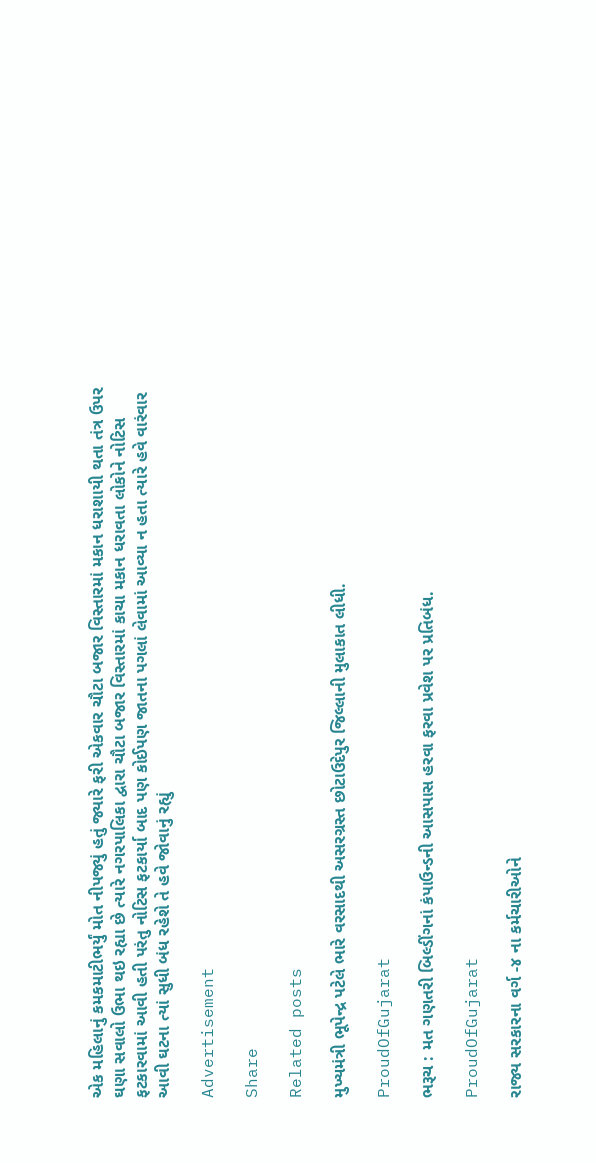એક મહિલાનું કમકમાટીભર્યું મોત નીપજ્યું હતું જ્યારે ફરી એકવાર ચૌટા બજાર વિસ્તારમાં મકાન ધરાશાયી થતા તંત્ર ઉપર ઘણા સવાલો ઉભા થઇ રહ્યા છે ત્યારે નગરપાલિકા દ્વારા ચૌટા બજાર વિસ્તારમાં કાચા મકાન ધરાવતા લોકોને નોટિસ ફટકારવામાં આવી હતી પરંતુ નોટિસ ફટકાર્યા બાદ પણ કોઈપણ જાતના પગલાં લેવામાં આવ્યા ન હતા ત્યારે હવે વારંવાર આવી ઘટના ત્યાં સુધી બંધ રહેશે તે હવે જોવાનું રહ્યું

Advertisement

Share

Related posts

મુખ્યમંત્રી ભૂપેન્દ્ર પટેલે ભારે વરસાદથી અસરગ્રસ્ત છોટાઉદેપુર જિલ્લાની મુલાકાત લીધી.

ProudOfGujarat

ભરૂચ : મત ગણતરી બિલ્ડીંગનાં કંપાઉન્ડની આસપાસ હરવા ફરવા પ્રવેશ પર પ્રતિબંધ.

ProudOfGujarat

રાજ્ય સરકારના વર્ગ -૪ ના કર્મચારીઓને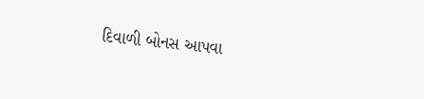દિવાળી બોનસ આપવા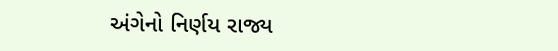અંગેનો નિર્ણય રાજ્ય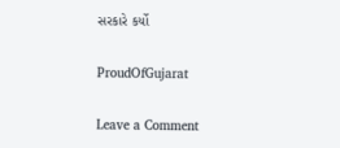સરકારે કર્યો

ProudOfGujarat

Leave a Comment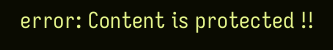error: Content is protected !!